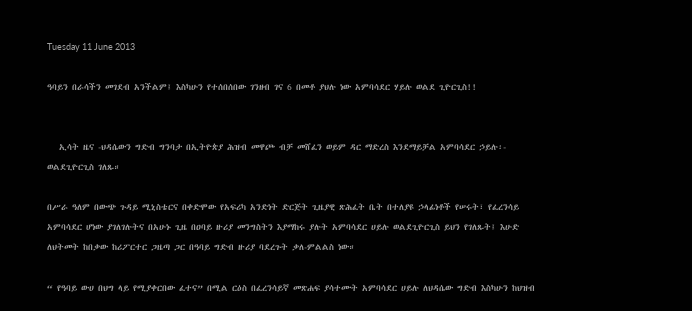Tuesday 11 June 2013

ዓባይን በራሳችን መገደብ አንችልም፤ እስካሁን የተሰበሰበው ገንዘብ ገና 6 በመቶ ያህሉ ነው አምባሳደር ሃይሉ ወልደ ጊዮርጊስ!!


   ኢሳት ዜና -ህዳሴውን ግድብ ግንባታ በኢትዮጵያ ሕዝብ መዋጮ ብቻ መሸፈን ወይም ዳር ማድረስ እንደማይቻል አምባሳደር ኃይሉ፡- ወልደጊዮርጊስ ገለጹ።

በሥራ ዓለም በውጭ ጉዳይ ሚኒስቴርና በቀድሞው የአፍሪካ አንድነት ድርጅት ጊዜያዊ ጽሕፈት ቤት በተለያዩ ኃላፊነቶች የሠሩት፣ የፈረንሳይ አምባሳደር ሆነው ያገለገሉትና በአሁኑ ጊዜ በዐባይ ዙሪያ መንግስትን እያማከሩ ያሉት አምባሳደር ሀይሉ ወልደጊዮርጊስ ይህን የገለጹት፤ እሁድ ለህትመት ከበቃው ከሪፖርተር ጋዜጣ ጋር በዓባይ ግድብ ዙሪያ ባደረጉት ቃለ-ምልልስ ነው።

“ የዓባይ ውሀ በህግ ላይ የሚያቀርበው ፈተና” በሚል ርዕስ በፈረንሳይኛ መጽሐፍ ያሳተሙት አምባሳደር ሀይሉ ለህዳሴው ግድብ እስካሁን ከህዝብ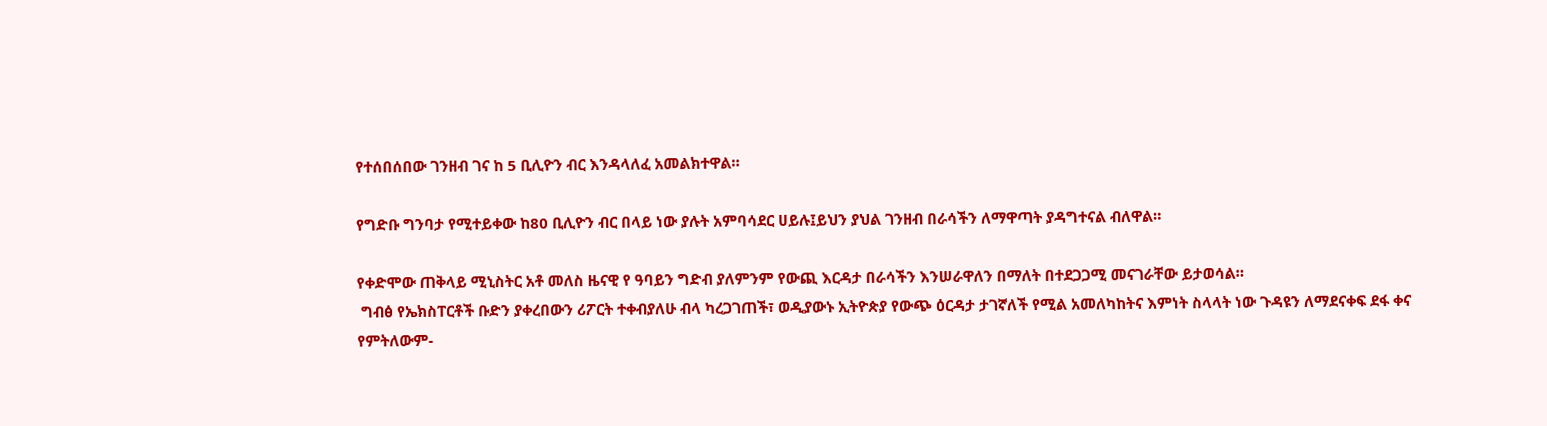የተሰበሰበው ገንዘብ ገና ከ 5 ቢሊዮን ብር እንዳላለፈ አመልክተዋል።

የግድቡ ግንባታ የሚተይቀው ከ80 ቢሊዮን ብር በላይ ነው ያሉት አምባሳደር ሀይሉ፤ይህን ያህል ገንዘብ በራሳችን ለማዋጣት ያዳግተናል ብለዋል።

የቀድሞው ጠቅላይ ሚኒስትር አቶ መለስ ዜናዊ የ ዓባይን ግድብ ያለምንም የውጪ እርዳታ በራሳችን እንሠራዋለን በማለት በተደጋጋሚ መናገራቸው ይታወሳል።
 ግብፅ የኤክስፐርቶች ቡድን ያቀረበውን ሪፖርት ተቀብያለሁ ብላ ካረጋገጠች፣ ወዲያውኑ ኢትዮጵያ የውጭ ዕርዳታ ታገኛለች የሚል አመለካከትና እምነት ስላላት ነው ጉዳዩን ለማደናቀፍ ደፋ ቀና የምትለውም-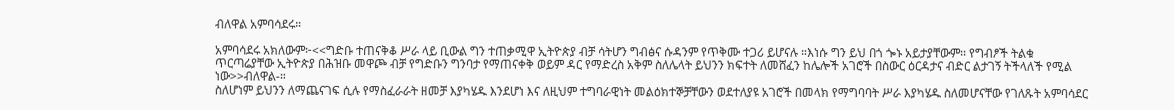ብለዋል አምባሳደሩ።

አምባሳደሩ አክለውም፦<<ግድቡ ተጠናቅቆ ሥራ ላይ ቢውል ግን ተጠቃሚዋ ኢትዮጵያ ብቻ ሳትሆን ግብፅና ሱዳንም የጥቅሙ ተጋሪ ይሆናሉ ።እነሱ ግን ይህ በጎ ጐኑ አይታያቸውም፡፡ የግብፆች ትልቁ ጥርጣሬያቸው ኢትዮጵያ በሕዝቡ መዋጮ ብቻ የግድቡን ግንባታ የማጠናቀቅ ወይም ዳር የማድረስ አቅም ስለሌላት ይህንን ክፍተት ለመሸፈን ከሌሎች አገሮች በስውር ዕርዳታና ብድር ልታገኝ ትችላለች የሚል ነው>>ብለዋል-።
ስለሆነም ይህንን ለማጨናገፍ ሲሉ የማስፈራራት ዘመቻ እያካሄዱ እንደሆነ እና ለዚህም ተግባራዊነት መልዕክተኞቻቸውን ወደተለያዩ አገሮች በመላክ የማግባባት ሥራ እያካሄዱ ስለመሆናቸው የገለጹት አምባሳደር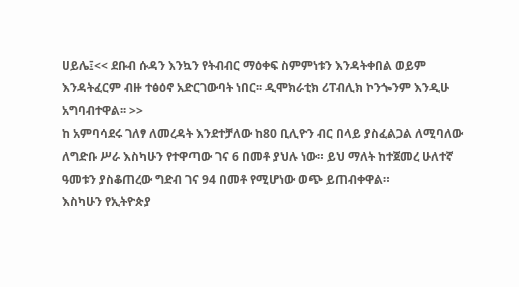ሀይሌ፤<< ደቡብ ሱዳን እንኳን የትብብር ማዕቀፍ ስምምነቱን እንዳትቀበል ወይም እንዳትፈርም ብዙ ተፅዕኖ አድርገውባት ነበር፡፡ ዲሞክራቲክ ሪፐብሊክ ኮንጐንም እንዲሁ አግባብተዋል፡፡ >>
ከ አምባሳደሩ ገለፃ ለመረዳት እንደተቻለው ከ80 ቢሊዮን ብር በላይ ያስፈልጋል ለሚባለው ለግድቡ ሥራ እስካሁን የተዋጣው ገና 6 በመቶ ያህሉ ነው። ይህ ማለት ከተጀመረ ሁለተኛ ዓመቱን ያስቆጠረው ግድብ ገና 94 በመቶ የሚሆነው ወጭ ይጠብቀዋል።
እስካሁን የኢትዮጵያ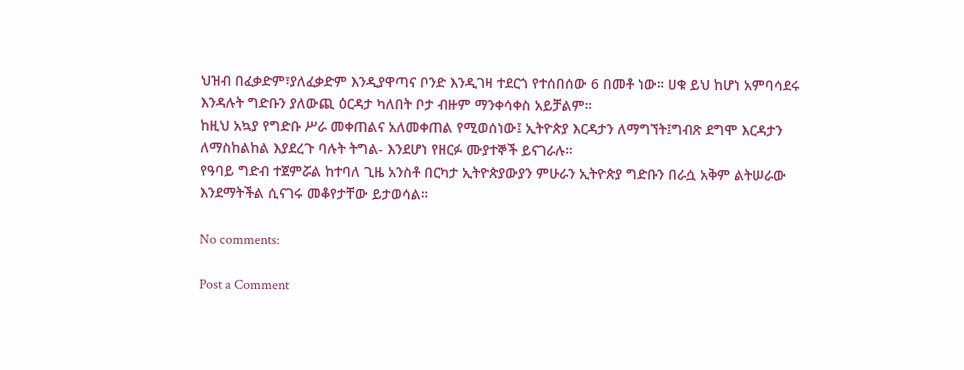ህዝብ በፈቃድም፣ያለፈቃድም እንዲያዋጣና ቦንድ እንዲገዛ ተደርጎ የተሰበሰው 6 በመቶ ነው። ሀቁ ይህ ከሆነ አምባሳደሩ እንዳሉት ግድቡን ያለውጪ ዕርዳታ ካለበት ቦታ ብዙም ማንቀሳቀስ አይቻልም።
ከዚህ አኳያ የግድቡ ሥራ መቀጠልና አለመቀጠል የሚወሰነው፤ ኢትዮጵያ እርዳታን ለማግኘት፤ግብጽ ደግሞ እርዳታን ለማስከልከል እያደረጉ ባሉት ትግል- እንደሆነ የዘርፉ ሙያተኞች ይናገራሉ።
የዓባይ ግድብ ተጀምሯል ከተባለ ጊዜ አንስቶ በርካታ ኢትዮጵያውያን ምሁራን ኢትዮጵያ ግድቡን በራሷ አቅም ልትሠራው እንደማትችል ሲናገሩ መቆየታቸው ይታወሳል።

No comments:

Post a Comment